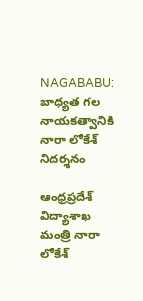NAGABABU: బాధ్యత గల నాయకత్వానికి నారా లోకేశ్ నిదర్శనం

ఆంధ్రప్రదేశ్ విద్యాశాఖ మంత్రి నారా లోకేశ్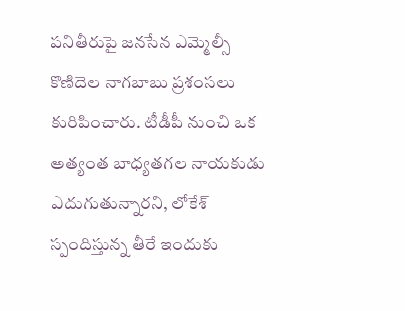పనితీరుపై జనసేన ఎమ్మెల్సీ కొణిదెల నాగబాబు ప్రశంసలు కురిపించారు. టీడీపీ నుంచి ఒక అత్యంత బాధ్యతగల నాయకుడు ఎదుగుతున్నారని, లోకేశ్ స్పందిస్తున్న తీరే ఇందుకు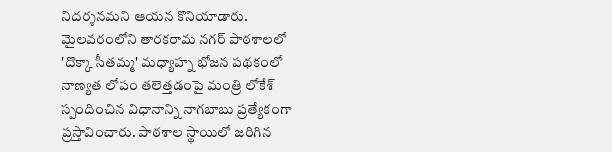నిదర్శనమని ఆయన కొనియాడారు. మైలవరంలోని తారకరామ నగర్ పాఠశాలలో 'దొక్కా సీతమ్మ' మధ్యాహ్న భోజన పథకంలో నాణ్యత లోపం తలెత్తడంపై మంత్రి లోకేశ్ స్పందించిన విధానాన్ని నాగబాబు ప్రత్యేకంగా ప్రస్తావించారు. పాఠశాల స్థాయిలో జరిగిన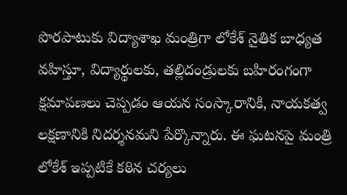పొరపాటుకు విద్యాశాఖ మంత్రిగా లోకేశ్ నైతిక బాధ్యత వహిస్తూ, విద్యార్థులకు, తల్లిదండ్రులకు బహిరంగంగా క్షమాపణలు చెప్పడం ఆయన సంస్కారానికి, నాయకత్వ లక్షణానికి నిదర్శనమని పేర్కొన్నారు. ఈ ఘటనపై మంత్రి లోకేశ్ ఇప్పటికే కఠిన చర్యలు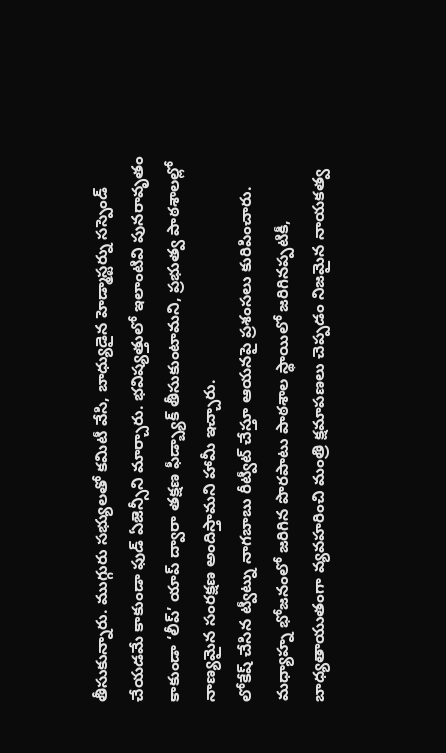తీసుకున్నారు. ముగ్గురు సభ్యులతో కమిటీ వేసి, బాధ్యుడైన హెడ్మాస్టర్ను సస్పెండ్ చేయడమే కాకుండా ఫుడ్ ఏజెన్సీని మార్చారు. భవిష్యత్తులో ఇలాంటివి పునరావృతం కాకుండా ‘లీప్’ యాప్ ద్వారా తక్షణ ఫీడ్బ్యాక్ తీసుకుంటామని, ప్రభుత్వ పాఠశాలల్లో నాణ్యమైన సంరక్షణ అందిస్తామని హామీ ఇచ్చారు.
లోకేష్ చేసిన ట్వీట్ను నాగబాబు రీట్వీట్ చేస్తూ ఆయనపై ప్రశంసలు కురిపించారు. మధ్యాహ్న భోజనంలో జరిగిన పొరపాటు పాఠశాల స్థాయిలో జరిగినప్పటికీ, బాధ్యతాయుతంగా వ్యవహరించి మంత్రి క్షమాపణలు చెప్పడం నిజమైన నాయకత్వ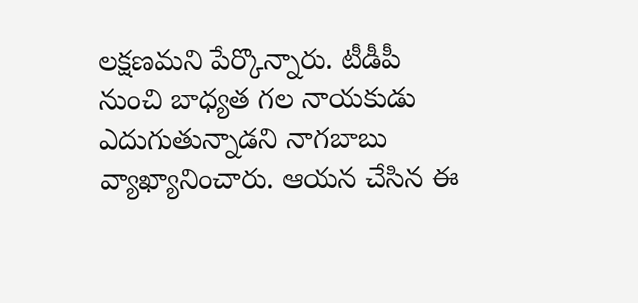లక్షణమని పేర్కొన్నారు. టీడీపీ నుంచి బాధ్యత గల నాయకుడు ఎదుగుతున్నాడని నాగబాబు వ్యాఖ్యానించారు. ఆయన చేసిన ఈ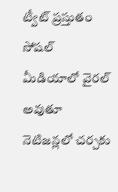ట్వీట్ ప్రస్తుతం సోషల్ మీడియాలో వైరల్ అవుతూ నెటిజన్లలో చర్చకు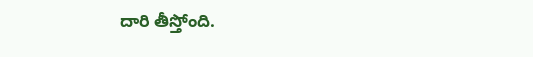దారి తీస్తోంది.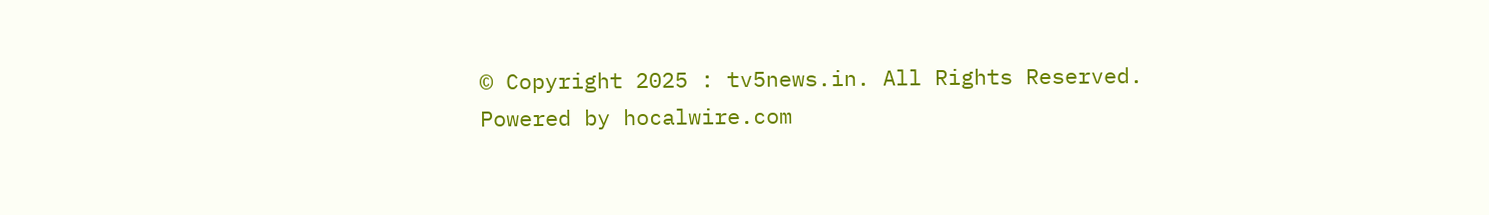© Copyright 2025 : tv5news.in. All Rights Reserved. Powered by hocalwire.com